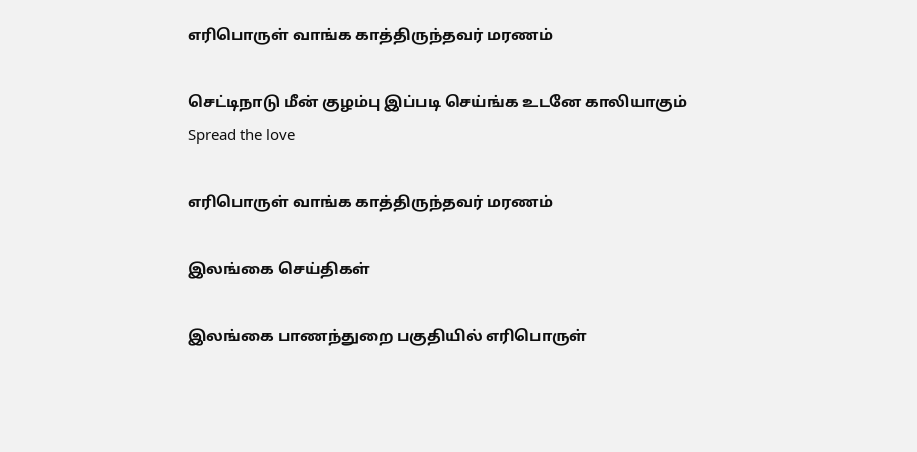எரிபொருள் வாங்க காத்திருந்தவர் மரணம்

செட்டிநாடு மீன் குழம்பு இப்படி செய்ங்க உடனே காலியாகும்
Spread the love

எரிபொருள் வாங்க காத்திருந்தவர் மரணம்

இலங்கை செய்திகள்

இலங்கை பாணந்துறை பகுதியில் எரிபொருள்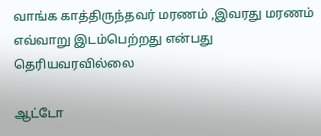வாங்க காத்திருந்தவர் மரணம் ,இவரது மரணம் எவ்வாறு இடம்பெற்றது என்பது தெரியவரவில்லை

ஆட்டோ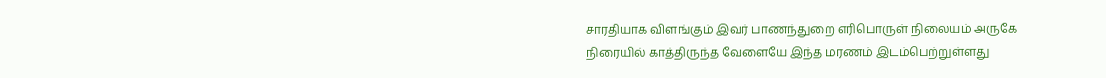சாரதியாக விளங்கும் இவர் பாணந்துறை எரிபொருள் நிலையம் அருகே நிரையில் காத்திருந்த வேளையே இந்த மரணம் இடம்பெற்றுள்ளது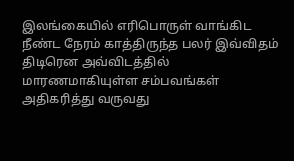இலங்கையில் எரிபொருள் வாங்கிட நீண்ட நேரம் காத்திருந்த பலர் இவ்விதம்
திடிரென அவ்விடத்தில் மாரணமாகியுள்ள சம்பவங்கள் அதிகரித்து வருவது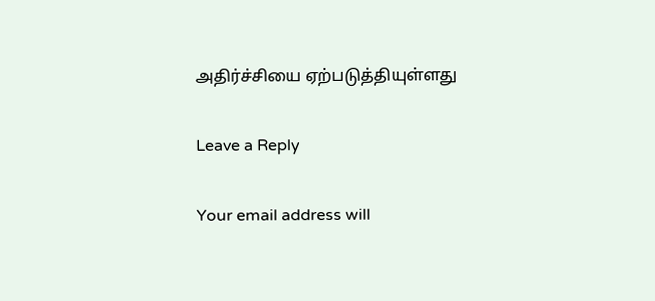அதிர்ச்சியை ஏற்படுத்தியுள்ளது

Leave a Reply

Your email address will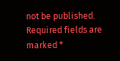not be published. Required fields are marked *